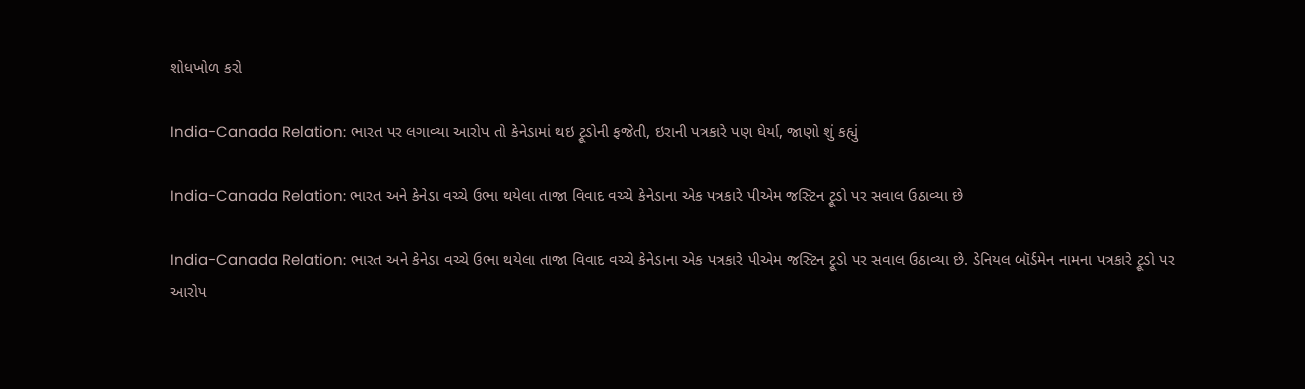શોધખોળ કરો

India-Canada Relation: ભારત પર લગાવ્યા આરોપ તો કેનેડામાં થઇ ટ્રૂડોની ફજેતી, ઇરાની પત્રકારે પણ ઘેર્યા, જાણો શું કહ્યું

India-Canada Relation: ભારત અને કેનેડા વચ્ચે ઉભા થયેલા તાજા વિવાદ વચ્ચે કેનેડાના એક પત્રકારે પીએમ જસ્ટિન ટ્રૂડો પર સવાલ ઉઠાવ્યા છે

India-Canada Relation: ભારત અને કેનેડા વચ્ચે ઉભા થયેલા તાજા વિવાદ વચ્ચે કેનેડાના એક પત્રકારે પીએમ જસ્ટિન ટ્રૂડો પર સવાલ ઉઠાવ્યા છે. ડેનિયલ બૉર્ડમેન નામના પત્રકારે ટ્રૂડો પર આરોપ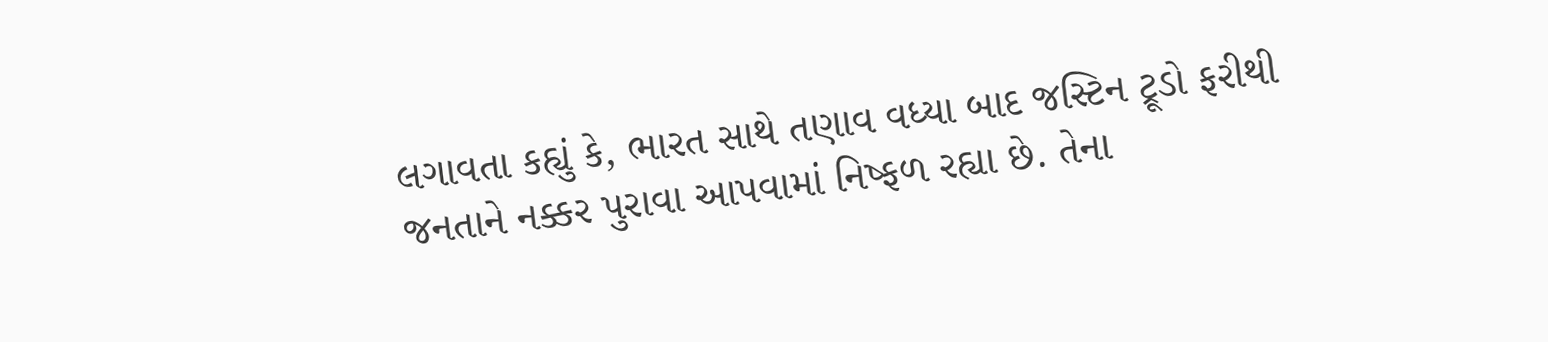લગાવતા કહ્યું કે, ભારત સાથે તણાવ વધ્યા બાદ જસ્ટિન ટ્રૂડો ફરીથી જનતાને નક્કર પુરાવા આપવામાં નિષ્ફળ રહ્યા છે. તેના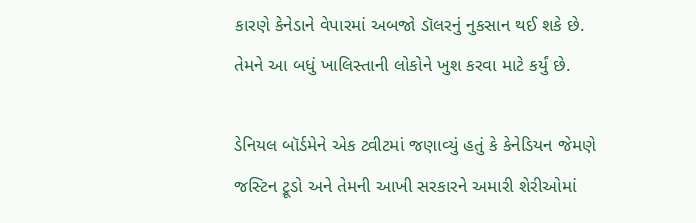કારણે કેનેડાને વેપારમાં અબજો ડૉલરનું નુકસાન થઈ શકે છે. તેમને આ બધું ખાલિસ્તાની લોકોને ખુશ કરવા માટે કર્યું છે.

ડેનિયલ બૉર્ડમેને એક ટ્વીટમાં જણાવ્યું હતું કે કેનેડિયન જેમણે જસ્ટિન ટ્રૂડો અને તેમની આખી સરકારને અમારી શેરીઓમાં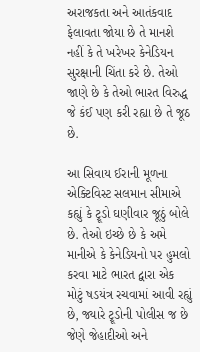અરાજકતા અને આતંકવાદ ફેલાવતા જોયા છે તે માનશે નહીં કે તે ખરેખર કેનેડિયન સુરક્ષાની ચિંતા કરે છે. તેઓ જાણે છે કે તેઓ ભારત વિરુદ્ધ જે કંઈ પણ કરી રહ્યા છે તે જૂઠ છે.

આ સિવાય ઈરાની મૂળના એક્ટિવિસ્ટ સલમાન સીમાએ કહ્યું કે ટ્રૂડો ઘણીવાર જૂઠું બોલે છે. તેઓ ઇચ્છે છે કે અમે માનીએ કે કેનેડિયનો પર હુમલો કરવા માટે ભારત દ્વારા એક મોટું ષડયંત્ર રચવામાં આવી રહ્યું છે, જ્યારે ટ્રૂડોની પોલીસ જ છે જેણે જેહાદીઓ અને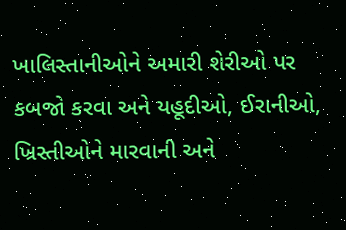ખાલિસ્તાનીઓને અમારી શેરીઓ પર કબજો કરવા અને યહૂદીઓ, ઈરાનીઓ, ખ્રિસ્તીઓને મારવાની અને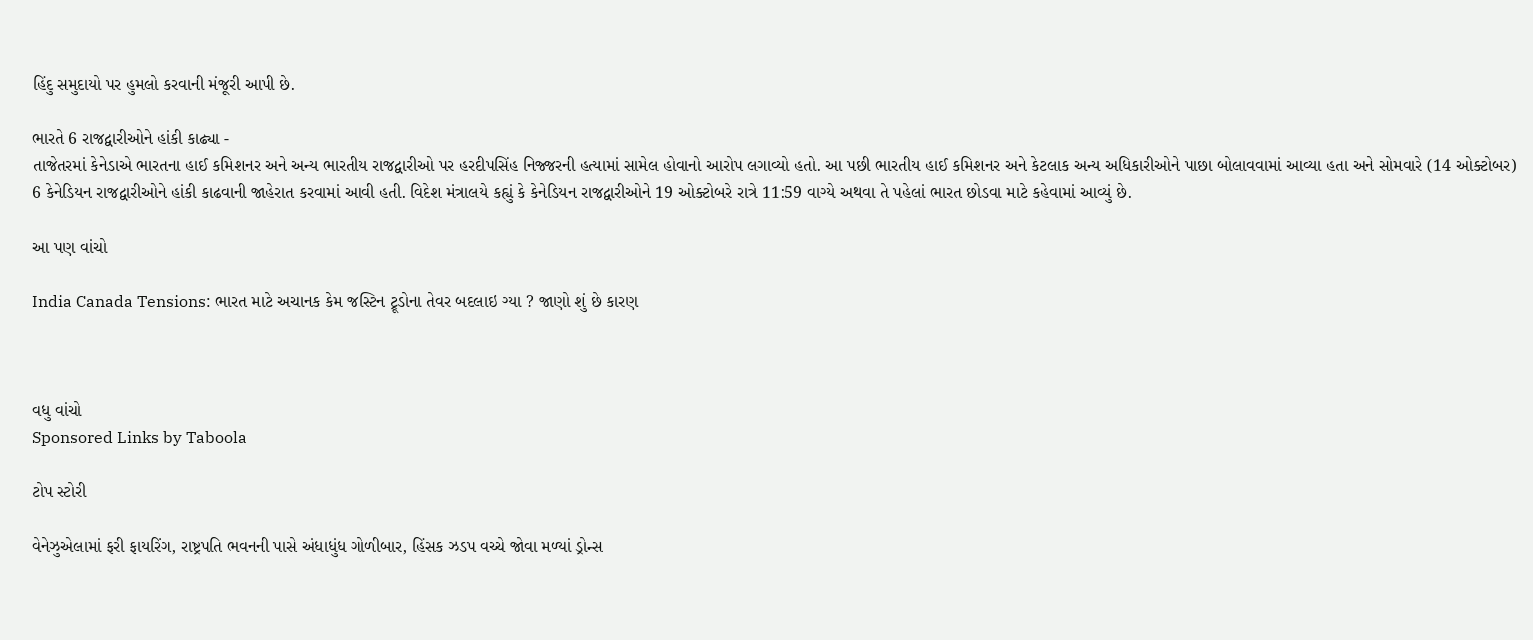હિંદુ સમુદાયો પર હુમલો કરવાની મંજૂરી આપી છે.

ભારતે 6 રાજદ્વારીઓને હાંકી કાઢ્યા -
તાજેતરમાં કેનેડાએ ભારતના હાઈ કમિશનર અને અન્ય ભારતીય રાજદ્વારીઓ પર હરદીપસિંહ નિજ્જરની હત્યામાં સામેલ હોવાનો આરોપ લગાવ્યો હતો. આ પછી ભારતીય હાઈ કમિશનર અને કેટલાક અન્ય અધિકારીઓને પાછા બોલાવવામાં આવ્યા હતા અને સોમવારે (14 ઓક્ટોબર) 6 કેનેડિયન રાજદ્વારીઓને હાંકી કાઢવાની જાહેરાત કરવામાં આવી હતી. વિદેશ મંત્રાલયે કહ્યું કે કેનેડિયન રાજદ્વારીઓને 19 ઓક્ટોબરે રાત્રે 11:59 વાગ્યે અથવા તે પહેલાં ભારત છોડવા માટે કહેવામાં આવ્યું છે.

આ પણ વાંચો

India Canada Tensions: ભારત માટે અચાનક કેમ જસ્ટિન ટ્રૂડોના તેવર બદલાઇ ગ્યા ? જાણો શું છે કારણ



વધુ વાંચો
Sponsored Links by Taboola

ટોપ સ્ટોરી

વેનેઝુએલામાં ફરી ફાયરિંગ, રાષ્ટ્રપતિ ભવનની પાસે અંધાધુંધ ગોળીબાર, હિંસક ઝડપ વચ્ચે જોવા મળ્યાં ડ્રોન્સ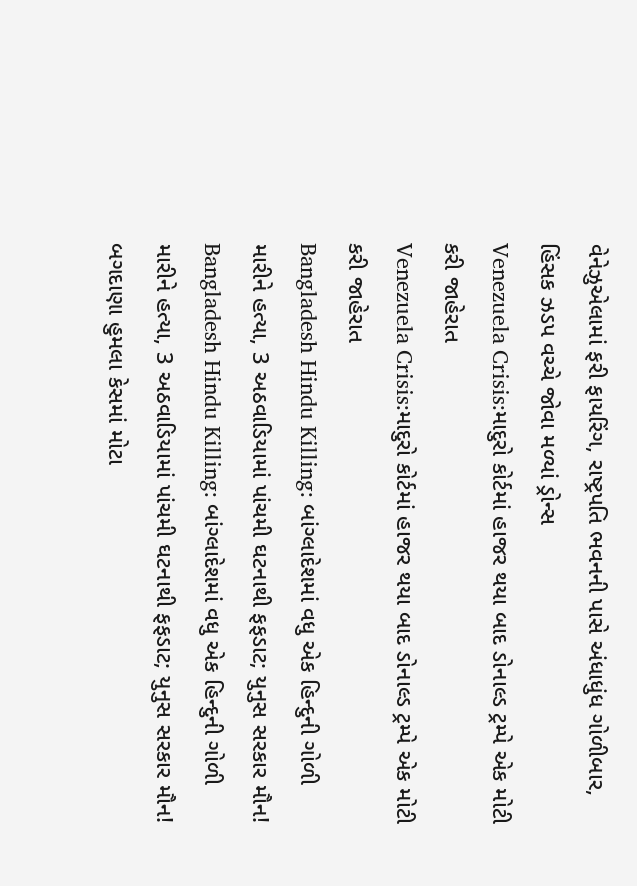વેનેઝુએલામાં ફરી ફાયરિંગ, રાષ્ટ્રપતિ ભવનની પાસે અંધાધુંધ ગોળીબાર, હિંસક ઝડપ વચ્ચે જોવા મળ્યાં ડ્રોન્સ
Venezuela Crisis:માદુરો કોર્ટમાં હાજર થયા બાદ ડોનાલ્ડ ટ્રમ્પે એક મોટી કરી જાહેરાત
Venezuela Crisis:માદુરો કોર્ટમાં હાજર થયા બાદ ડોનાલ્ડ ટ્રમ્પે એક મોટી કરી જાહેરાત
Bangladesh Hindu Killing: બાંગ્લાદેશમાં વધુ એક હિન્દુની ગોળી મારીને હત્યા, 3 અઠવાડિયામાં પાંચમી ઘટનાથી ફફડાટ; યુનુસ સરકાર મૌન!
Bangladesh Hindu Killing: બાંગ્લાદેશમાં વધુ એક હિન્દુની ગોળી મારીને હત્યા, 3 અઠવાડિયામાં પાંચમી ઘટનાથી ફફડાટ; યુનુસ સરકાર મૌન!
બગદાણા હુમલા કેસમાં મોટા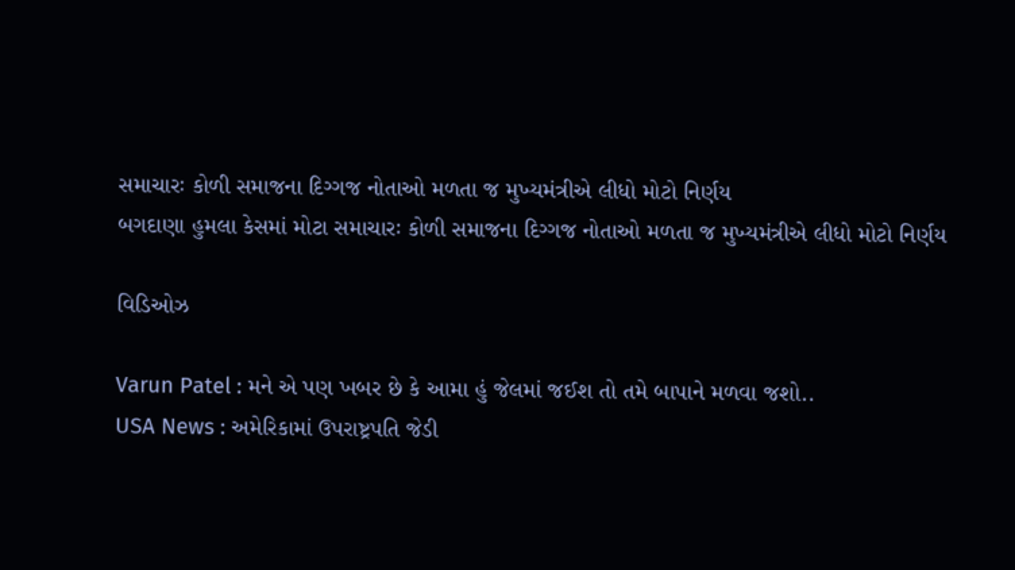સમાચારઃ કોળી સમાજના દિગ્ગજ નોતાઓ મળતા જ મુખ્યમંત્રીએ લીધો મોટો નિર્ણય
બગદાણા હુમલા કેસમાં મોટા સમાચારઃ કોળી સમાજના દિગ્ગજ નોતાઓ મળતા જ મુખ્યમંત્રીએ લીધો મોટો નિર્ણય

વિડિઓઝ

Varun Patel : મને એ પણ ખબર છે કે આમા હું જેલમાં જઈશ તો તમે બાપાને મળવા જશો..
USA News : અમેરિકામાં ઉપરાષ્ટ્રપતિ જેડી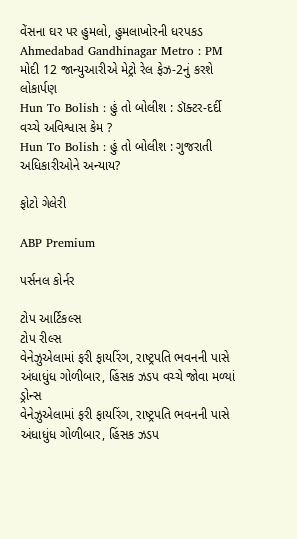વેંસના ઘર પર હુમલો, હુમલાખોરની ધરપકડ
Ahmedabad Gandhinagar Metro : PM મોદી 12 જાન્યુઆરીએ મેટ્રો રેલ ફેઝ-2નું કરશે લોકાર્પણ
Hun To Bolish : હું તો બોલીશ : ડૉક્ટર-દર્દી વચ્ચે અવિશ્વાસ કેમ ?
Hun To Bolish : હું તો બોલીશ : ગુજરાતી અધિકારીઓને અન્યાય?

ફોટો ગેલેરી

ABP Premium

પર્સનલ કોર્નર

ટોપ આર્ટિકલ્સ
ટોપ રીલ્સ
વેનેઝુએલામાં ફરી ફાયરિંગ, રાષ્ટ્રપતિ ભવનની પાસે અંધાધુંધ ગોળીબાર, હિંસક ઝડપ વચ્ચે જોવા મળ્યાં ડ્રોન્સ
વેનેઝુએલામાં ફરી ફાયરિંગ, રાષ્ટ્રપતિ ભવનની પાસે અંધાધુંધ ગોળીબાર, હિંસક ઝડપ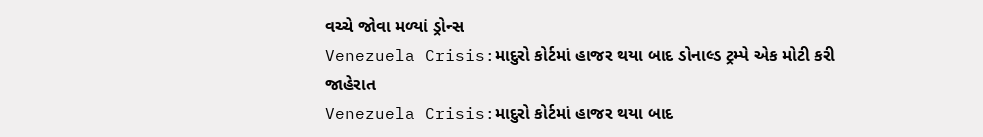વચ્ચે જોવા મળ્યાં ડ્રોન્સ
Venezuela Crisis:માદુરો કોર્ટમાં હાજર થયા બાદ ડોનાલ્ડ ટ્રમ્પે એક મોટી કરી જાહેરાત
Venezuela Crisis:માદુરો કોર્ટમાં હાજર થયા બાદ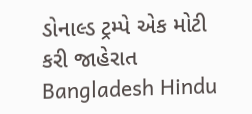ડોનાલ્ડ ટ્રમ્પે એક મોટી કરી જાહેરાત
Bangladesh Hindu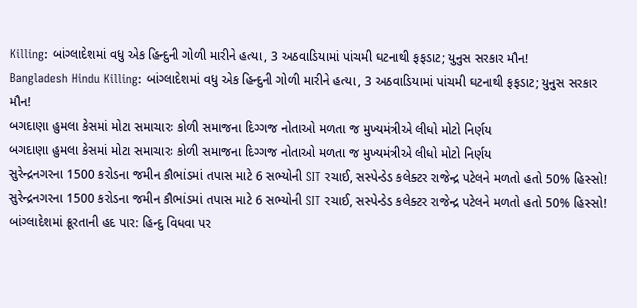Killing: બાંગ્લાદેશમાં વધુ એક હિન્દુની ગોળી મારીને હત્યા, 3 અઠવાડિયામાં પાંચમી ઘટનાથી ફફડાટ; યુનુસ સરકાર મૌન!
Bangladesh Hindu Killing: બાંગ્લાદેશમાં વધુ એક હિન્દુની ગોળી મારીને હત્યા, 3 અઠવાડિયામાં પાંચમી ઘટનાથી ફફડાટ; યુનુસ સરકાર મૌન!
બગદાણા હુમલા કેસમાં મોટા સમાચારઃ કોળી સમાજના દિગ્ગજ નોતાઓ મળતા જ મુખ્યમંત્રીએ લીધો મોટો નિર્ણય
બગદાણા હુમલા કેસમાં મોટા સમાચારઃ કોળી સમાજના દિગ્ગજ નોતાઓ મળતા જ મુખ્યમંત્રીએ લીધો મોટો નિર્ણય
સુરેન્દ્રનગરના 1500 કરોડના જમીન કૌભાંડમાં તપાસ માટે 6 સભ્યોની SIT રચાઈ, સસ્પેન્ડેડ કલેક્ટર રાજેન્દ્ર પટેલને મળતો હતો 50% હિસ્સો!
સુરેન્દ્રનગરના 1500 કરોડના જમીન કૌભાંડમાં તપાસ માટે 6 સભ્યોની SIT રચાઈ, સસ્પેન્ડેડ કલેક્ટર રાજેન્દ્ર પટેલને મળતો હતો 50% હિસ્સો!
બાંગ્લાદેશમાં ક્રૂરતાની હદ પાર: હિન્દુ વિધવા પર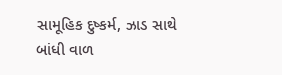સામૂહિક દુષ્કર્મ, ઝાડ સાથે બાંધી વાળ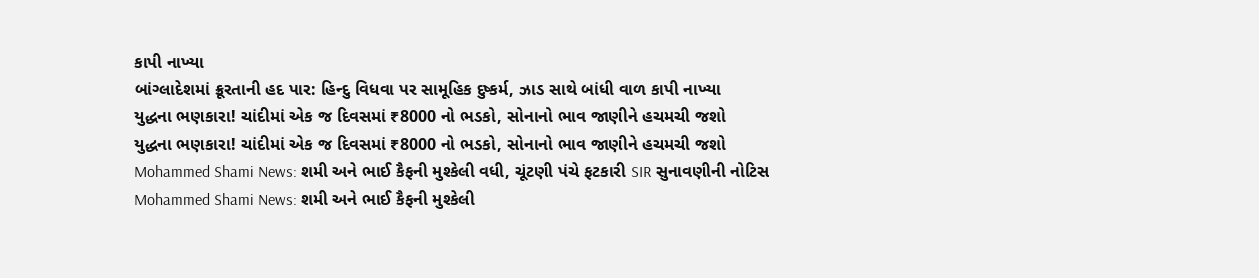કાપી નાખ્યા
બાંગ્લાદેશમાં ક્રૂરતાની હદ પાર: હિન્દુ વિધવા પર સામૂહિક દુષ્કર્મ, ઝાડ સાથે બાંધી વાળ કાપી નાખ્યા
યુદ્ધના ભણકારા! ચાંદીમાં એક જ દિવસમાં ₹8000 નો ભડકો, સોનાનો ભાવ જાણીને હચમચી જશો
યુદ્ધના ભણકારા! ચાંદીમાં એક જ દિવસમાં ₹8000 નો ભડકો, સોનાનો ભાવ જાણીને હચમચી જશો
Mohammed Shami News: શમી અને ભાઈ કૈફની મુશ્કેલી વધી, ચૂંટણી પંચે ફટકારી SIR સુનાવણીની નોટિસ
Mohammed Shami News: શમી અને ભાઈ કૈફની મુશ્કેલી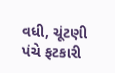વધી, ચૂંટણી પંચે ફટકારી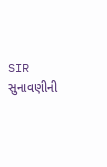SIR સુનાવણીની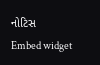નોટિસ
Embed widget